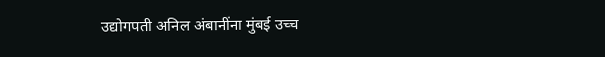उद्योगपती अनिल अंबानींना मुंबई उच्च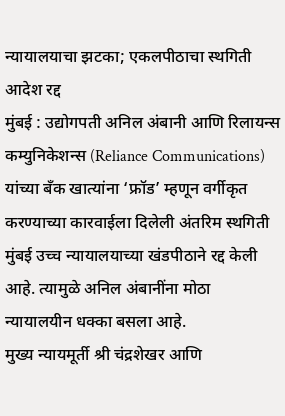न्यायालयाचा झटका; एकलपीठाचा स्थगिती आदेश रद्द
मुंबई : उद्योगपती अनिल अंबानी आणि रिलायन्स कम्युनिकेशन्स (Reliance Communications) यांच्या बँक खात्यांना ‘फ्रॉड’ म्हणून वर्गीकृत करण्याच्या कारवाईला दिलेली अंतरिम स्थगिती मुंबई उच्च न्यायालयाच्या खंडपीठाने रद्द केली आहे. त्यामुळे अनिल अंबानींना मोठा न्यायालयीन धक्का बसला आहे.
मुख्य न्यायमूर्ती श्री चंद्रशेखर आणि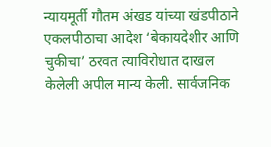न्यायमूर्ती गौतम अंखड यांच्या खंडपीठाने एकलपीठाचा आदेश ‘बेकायदेशीर आणि चुकीचा’ ठरवत त्याविरोधात दाखल केलेली अपील मान्य केली. सार्वजनिक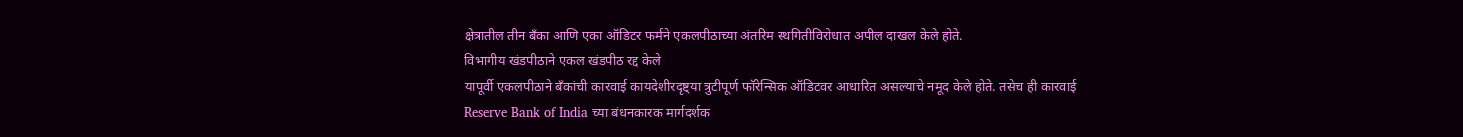क्षेत्रातील तीन बँका आणि एका ऑडिटर फर्मने एकलपीठाच्या अंतरिम स्थगितीविरोधात अपील दाखल केले होते.
विभागीय खंडपीठाने एकल खंडपीठ रद्द केले
यापूर्वी एकलपीठाने बँकांची कारवाई कायदेशीरदृष्ट्या त्रुटीपूर्ण फॉरेन्सिक ऑडिटवर आधारित असल्याचे नमूद केले होते. तसेच ही कारवाई Reserve Bank of India च्या बंधनकारक मार्गदर्शक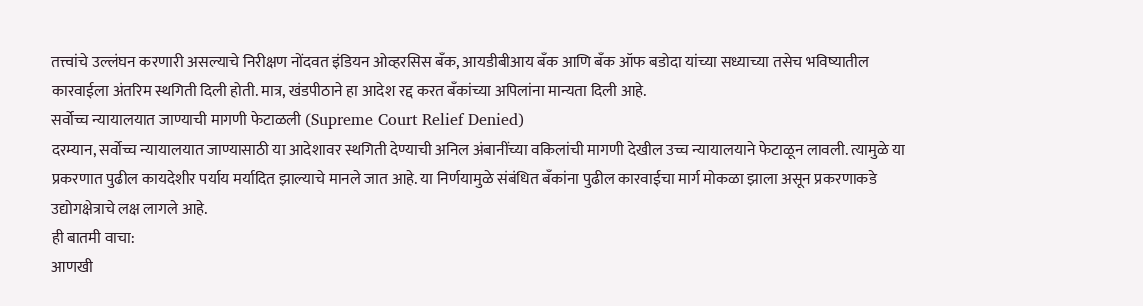तत्त्वांचे उल्लंघन करणारी असल्याचे निरीक्षण नोंदवत इंडियन ओव्हरसिस बँक, आयडीबीआय बँक आणि बँक ऑफ बडोदा यांच्या सध्याच्या तसेच भविष्यातील कारवाईला अंतरिम स्थगिती दिली होती. मात्र, खंडपीठाने हा आदेश रद्द करत बँकांच्या अपिलांना मान्यता दिली आहे.
सर्वोच्च न्यायालयात जाण्याची मागणी फेटाळली (Supreme Court Relief Denied)
दरम्यान, सर्वोच्च न्यायालयात जाण्यासाठी या आदेशावर स्थगिती देण्याची अनिल अंबानींच्या वकिलांची मागणी देखील उच्च न्यायालयाने फेटाळून लावली. त्यामुळे या प्रकरणात पुढील कायदेशीर पर्याय मर्यादित झाल्याचे मानले जात आहे. या निर्णयामुळे संबंधित बँकांना पुढील कारवाईचा मार्ग मोकळा झाला असून प्रकरणाकडे उद्योगक्षेत्राचे लक्ष लागले आहे.
ही बातमी वाचा:
आणखी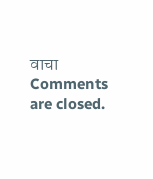वाचा
Comments are closed.